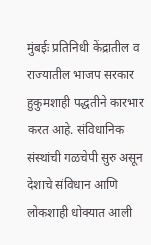मुंबईः प्रतिनिधी केंद्रातील व राज्यातील भाजप सरकार हुकुमशाही पद्धतीने कारभार करत आहे. संविधानिक संस्थांची गळचेपी सुरु असून देशाचे संविधान आणि लोकशाही धोक्यात आली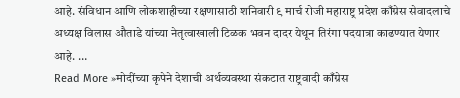आहे. संविधान आणि लोकशाहीच्या रक्षणासाठी शनिवारी ९ मार्च रोजी महाराष्ट्र प्रदेश काँग्रेस सेवादलाचे अध्यक्ष विलास औताडे यांच्या नेतृत्वाखाली टिळक भवन दादर येथून तिरंगा पदयात्रा काढण्यात येणार आहे. …
Read More »मोदींच्या कृपेने देशाची अर्थव्यवस्था संकटात राष्ट्रवादी काँग्रेस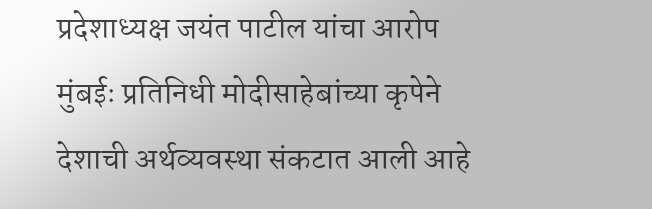प्रदेशाध्यक्ष जयंत पाटील यांचा आरोप
मुंबईः प्रतिनिधी मोदीसाहेबांच्या कृपेने देशाची अर्थव्यवस्था संकटात आली आहे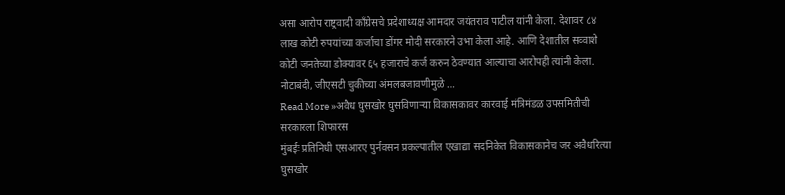असा आरोप राष्ट्रवादी काँग्रेसचे प्रदेशाध्यक्ष आमदार जयंतराव पाटील यांनी केला. देशावर ८४ लाख कोटी रुपयांच्या कर्जाचा डोंगर मोदी सरकारने उभा केला आहे. आणि देशातील सव्वाशे कोटी जनतेच्या डोक्यावर ६५ हजाराचे कर्ज करुन ठेवण्यात आल्याचा आरोपही त्यांनी केला. नोटाबंदी, जीएसटी चुकीच्या अंमलबजावणीमुळे …
Read More »अवैध घुसखोर घुसविणाऱ्या विकासकावर कारवाई मंत्रिमंडळ उपसमितीची सरकारला शिफारस
मुंबईः प्रतिनिधी एसआरए पुर्नवसन प्रकल्पातील एखाद्या सदनिकेत विकासकानेच जर अवैधरित्या घुसखोर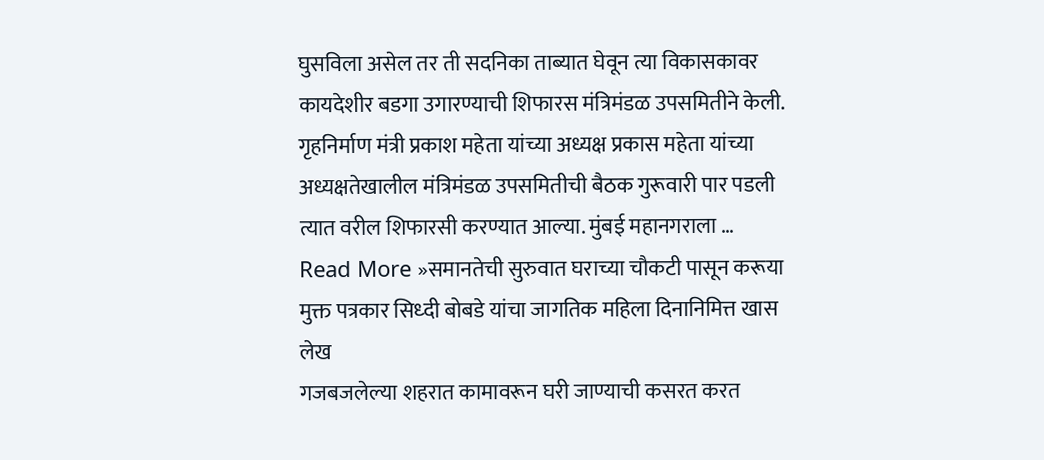घुसविला असेल तर ती सदनिका ताब्यात घेवून त्या विकासकावर कायदेशीर बडगा उगारण्याची शिफारस मंत्रिमंडळ उपसमितीने केली. गृहनिर्माण मंत्री प्रकाश महेता यांच्या अध्यक्ष प्रकास महेता यांच्या अध्यक्षतेखालील मंत्रिमंडळ उपसमितीची बैठक गुरूवारी पार पडली त्यात वरील शिफारसी करण्यात आल्या. मुंबई महानगराला …
Read More »समानतेची सुरुवात घराच्या चौकटी पासून करूया मुक्त पत्रकार सिध्दी बोबडे यांचा जागतिक महिला दिनानिमित्त खास लेख
गजबजलेल्या शहरात कामावरून घरी जाण्याची कसरत करत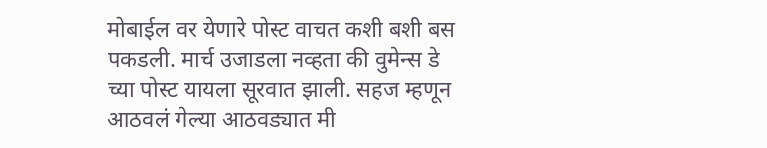मोबाईल वर येणारे पोस्ट वाचत कशी बशी बस पकडली. मार्च उजाडला नव्हता की वुमेन्स डे च्या पोस्ट यायला सूरवात झाली. सहज म्हणून आठवलं गेल्या आठवड्यात मी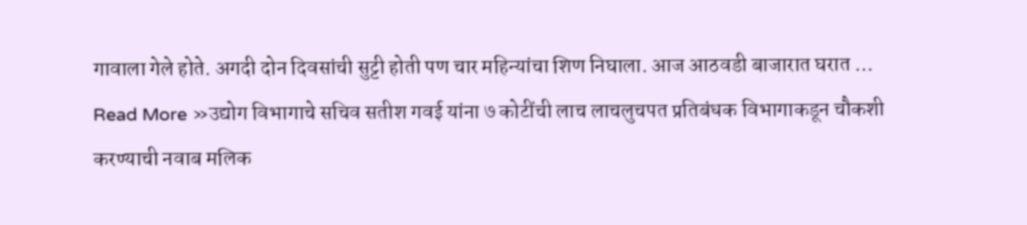गावाला गेले होते. अगदी दोन दिवसांची सुट्टी होती पण चार महिन्यांचा शिण निघाला. आज आठवडी बाजारात घरात …
Read More »उद्योग विभागाचे सचिव सतीश गवई यांना ७ कोटींची लाच लाचलुचपत प्रतिबंधक विभागाकडून चौकशी करण्याची नवाब मलिक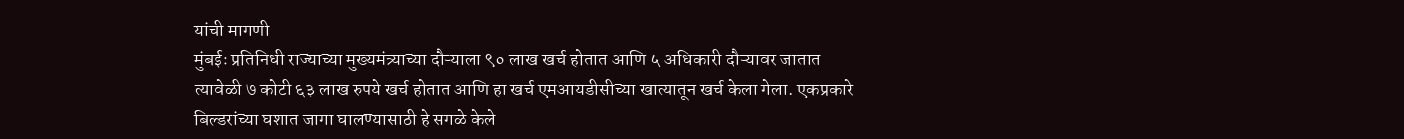यांची मागणी
मुंबईः प्रतिनिधी राज्याच्या मुख्यमंत्र्याच्या दौऱ्याला ९० लाख खर्च होतात आणि ५ अधिकारी दौऱ्यावर जातात त्यावेळी ७ कोटी ६३ लाख रुपये खर्च होतात आणि हा खर्च एमआयडीसीच्या खात्यातून खर्च केला गेला. एकप्रकारे बिल्डरांच्या घशात जागा घालण्यासाठी हे सगळे केले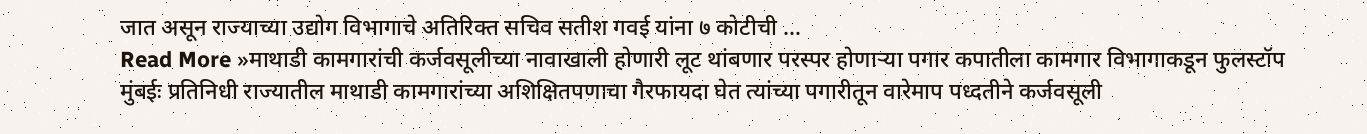जात असून राज्याच्या उद्योग विभागाचे अतिरिक्त सचिव सतीश गवई यांना ७ कोटीची …
Read More »माथाडी कामगारांची कर्जवसूलीच्या नावाखाली होणारी लूट थांबणार परस्पर होणाऱ्या पगार कपातीला कामगार विभागाकडून फुलस्टॉप
मुंबईः प्रतिनिधी राज्यातील माथाडी कामगारांच्या अशिक्षितपणाचा गैरफायदा घेत त्यांच्या पगारीतून वारेमाप पध्दतीने कर्जवसूली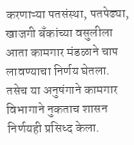करणाऱ्या पतसंस्था, पतपेढ्या, खाजगी बँकांच्या वसुलीला आता कामगार मंडळाने चाप लावण्याचा निर्णय घेतला. तसेच या अनुषंगाने कामगार विभागाने नुकताच शासन निर्णयही प्रसिध्द केला.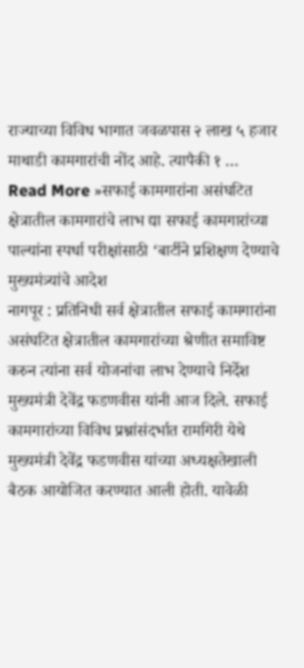राज्याच्या विविध भागात जवळपास २ लाख ५ हजार माथाडी कामगारांची नोंद आहे. त्यापैकी १ …
Read More »सफाई कामगारांना असंघटित क्षेत्रातील कामगारांचे लाभ द्या सफाई कामगारांच्या पाल्यांना स्पर्धा परीक्षांसाठी ‘बार्टीने प्रशिक्षण देण्याचे मुख्यमंत्र्यांचे आदेश
नागपूर : प्रतिनिधी सर्व क्षेत्रातील सफाई कामगारांना असंघटित क्षेत्रातील कामगारांच्या श्रेणीत समाविष्ट करुन त्यांना सर्व योजनांचा लाभ देण्याचे निर्देश मुख्यमंत्री देवेंद्र फडणवीस यांनी आज दिले. सफाई कामगारांच्या विविध प्रश्नांसंदर्भात रामगिरी येथे मुख्यमंत्री देवेंद्र फडणवीस यांच्या अध्यक्षतेखाली बैठक आयोजित करण्यात आली होती. यावेळी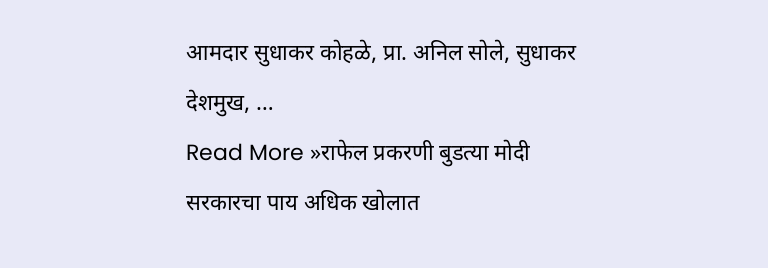आमदार सुधाकर कोहळे, प्रा. अनिल सोले, सुधाकर देशमुख, …
Read More »राफेल प्रकरणी बुडत्या मोदी सरकारचा पाय अधिक खोलात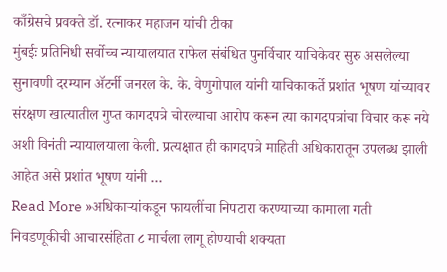काँग्रेसचे प्रवक्ते डॉ. रत्नाकर महाजन यांची टीका
मुंबईः प्रतिनिधी सर्वोच्च न्यायालयात राफेल संबंधित पुनर्विचार याचिकेवर सुरु असलेल्या सुनावणी दरम्यान ॲटर्नी जनरल के. के. वेणुगोपाल यांनी याचिकाकर्ते प्रशांत भूषण यांच्यावर संरक्षण खात्यातील गुप्त कागदपत्रे चोरल्याचा आरोप करून त्या कागदपत्रांचा विचार करू नये अशी विनंती न्यायालयाला केली. प्रत्यक्षात ही कागदपत्रे माहिती अधिकारातून उपलब्ध झाली आहेत असे प्रशांत भूषण यांनी …
Read More »अधिकाऱ्यांकडून फायलींचा निपटारा करण्याच्या कामाला गती निवडणूकीची आचारसंहिता ८ मार्चला लागू होण्याची शक्यता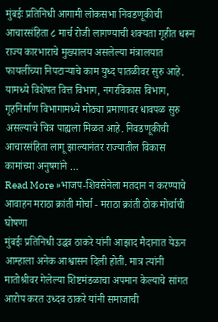मुंबईः प्रतिनिधी आगामी लोकसभा निवडणूकीची आचारसंहिता ८ मार्च रोजी लागण्याची शक्यता गृहीत धरून राज्य कारभाराचे मुख्यालय असलेल्या मंत्रालयात फायलींच्या निपटाऱ्याचे काम युध्द पातळीवर सुरु आहे. यामध्ये विशेषत वित्त विभाग, नगरविकास विभाग, गृहनिर्माण विभागामध्ये मोठ्या प्रमाणावर धावपळ सुरु असल्याचे चित्र पाह्यला मिळत आहे. निवडणूकीची आचारसंहिता लागू झाल्यानंतर राज्यातील विकास कामांच्या अनुषगांने …
Read More »भाजप-शिवसेनेला मतदान न करण्याचे आवाहन मराठा क्रांती मोर्चा - मराठा क्रांती ठोक मोर्चाची घोषणा
मुंबईः प्रतिनिधी उद्धव ठाकरे यांनी आझाद मैदानात येऊन आम्हाला अनेक आश्वासन दिली होती. मात्र त्यांनी मातोश्रीवर गेलेल्या शिष्टमंडळाचा अपमान केल्याचे सांगत आरोप करत उध्दव ठाकरे यांनी समाजाची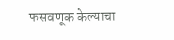फसवणूक केल्याचा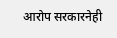आरोप सरकारनेही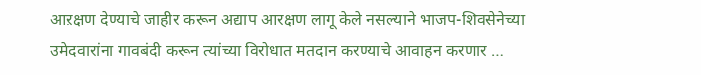आऱक्षण देण्याचे जाहीर करून अद्याप आरक्षण लागू केले नसल्याने भाजप-शिवसेनेच्या उमेदवारांना गावबंदी करून त्यांच्या विरोधात मतदान करण्याचे आवाहन करणार …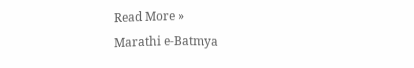Read More »
Marathi e-Batmya